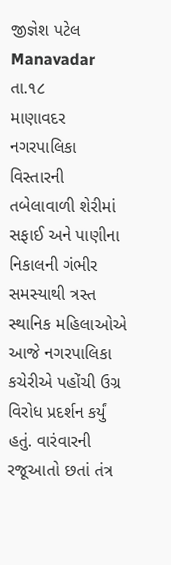જીજ્ઞેશ પટેલ Manavadar તા.૧૮
માણાવદર નગરપાલિકા વિસ્તારની તબેલાવાળી શેરીમાં સફાઈ અને પાણીના નિકાલની ગંભીર સમસ્યાથી ત્રસ્ત સ્થાનિક મહિલાઓએ આજે નગરપાલિકા કચેરીએ પહોંચી ઉગ્ર વિરોધ પ્રદર્શન કર્યું હતું. વારંવારની રજૂઆતો છતાં તંત્ર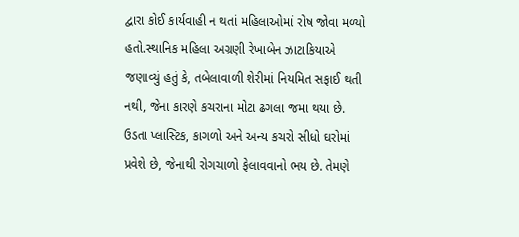દ્વારા કોઈ કાર્યવાહી ન થતાં મહિલાઓમાં રોષ જોવા મળ્યો હતો.સ્થાનિક મહિલા અગ્રણી રેખાબેન ઝાટાકિયાએ જણાવ્યું હતું કે, તબેલાવાળી શેરીમાં નિયમિત સફાઈ થતી નથી, જેના કારણે કચરાના મોટા ઢગલા જમા થયા છે. ઉડતા પ્લાસ્ટિક, કાગળો અને અન્ય કચરો સીધો ઘરોમાં પ્રવેશે છે, જેનાથી રોગચાળો ફેલાવવાનો ભય છે. તેમણે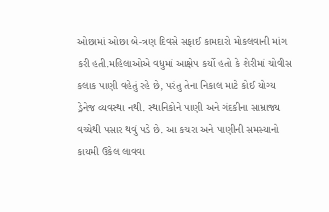ઓછામાં ઓછા બે-ત્રણ દિવસે સફાઈ કામદારો મોકલવાની માંગ કરી હતી.મહિલાઓએ વધુમાં આક્ષેપ કર્યો હતો કે શેરીમાં ચોવીસ કલાક પાણી વહેતું રહે છે, પરંતુ તેના નિકાલ માટે કોઈ યોગ્ય ડ્રેનેજ વ્યવસ્થા નથી. સ્થાનિકોને પાણી અને ગંદકીના સામ્રાજ્ય વચ્ચેથી પસાર થવું પડે છે. આ કચરા અને પાણીની સમસ્યાનો કાયમી ઉકેલ લાવવા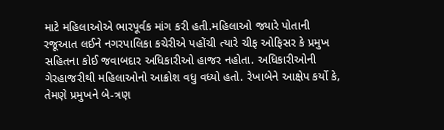માટે મહિલાઓએ ભારપૂર્વક માંગ કરી હતી.મહિલાઓ જ્યારે પોતાની રજૂઆત લઈને નગરપાલિકા કચેરીએ પહોંચી ત્યારે ચીફ ઓફિસર કે પ્રમુખ સહિતના કોઈ જવાબદાર અધિકારીઓ હાજર નહોતા. અધિકારીઓની ગેરહાજરીથી મહિલાઓનો આક્રોશ વધુ વધ્યો હતો. રેખાબેને આક્ષેપ કર્યો કે, તેમણે પ્રમુખને બે-ત્રણ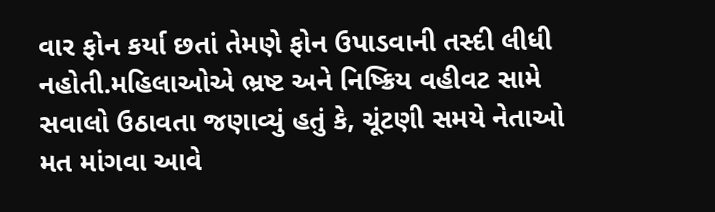વાર ફોન કર્યા છતાં તેમણે ફોન ઉપાડવાની તસ્દી લીધી નહોતી.મહિલાઓએ ભ્રષ્ટ અને નિષ્ક્રિય વહીવટ સામે સવાલો ઉઠાવતા જણાવ્યું હતું કે, ચૂંટણી સમયે નેતાઓ મત માંગવા આવે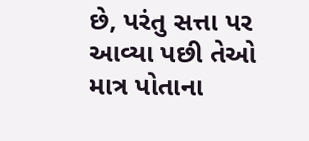છે, પરંતુ સત્તા પર આવ્યા પછી તેઓ માત્ર પોતાના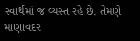સ્વાર્થમાં જ વ્યસ્ત રહે છે. તેમણે માણાવદર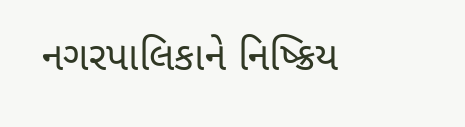નગરપાલિકાને નિષ્ક્રિય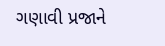ગણાવી પ્રજાને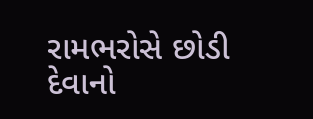રામભરોસે છોડી દેવાનો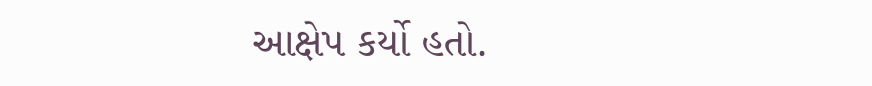આક્ષેપ કર્યો હતો.